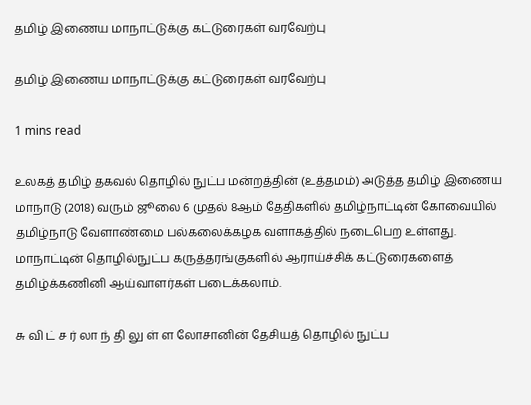தமிழ் இணைய மாநாட்டுக்கு கட்டுரைகள் வரவேற்பு

தமிழ் இணைய மாநாட்டுக்கு கட்டுரைகள் வரவேற்பு

1 mins read

உலகத் தமிழ் தகவல் தொழில் நுட்ப மன்றத்தின் (உத்தமம்) அடுத்த தமிழ் இணைய மாநாடு (2018) வரும் ஜூலை 6 முதல் 8ஆம் தேதிகளில் தமிழ்நாட்டின் கோவையில் தமிழ்நாடு வேளாண்மை பல்கலைக்கழக வளாகத்தில் நடைபெற உள்ளது. மாநாட்டின் தொழில்நுட்ப கருத்தரங்குகளில் ஆராய்ச்சிக் கட்டுரைகளைத் தமிழ்க்கணினி ஆய்வாளர்கள் படைக்கலாம்.

சு வி ட் ச ர் லா ந் தி லு ள் ள லோசானின் தேசியத் தொழில் நுட்ப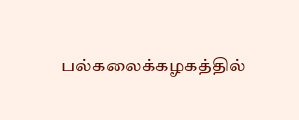பல்கலைக்கழகத்தில்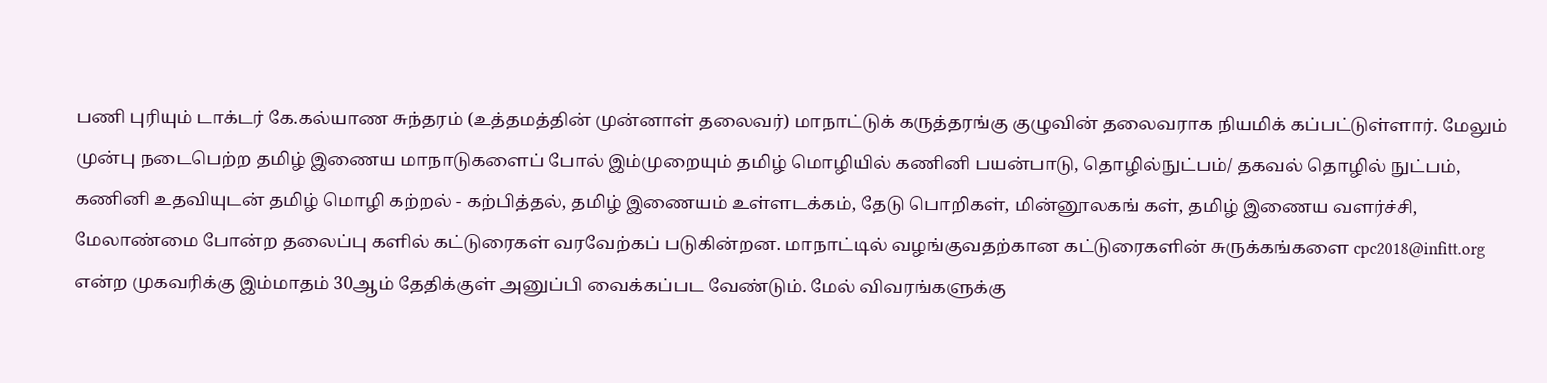பணி புரியும் டாக்டர் கே.கல்யாண சுந்தரம் (உத்தமத்தின் முன்னாள் தலைவர்) மாநாட்டுக் கருத்தரங்கு குழுவின் தலைவராக நியமிக் கப்பட்டுள்ளார். மேலும் முன்பு நடைபெற்ற தமிழ் இணைய மாநாடுகளைப் போல் இம்முறையும் தமிழ் மொழியில் கணினி பயன்பாடு, தொழில்நுட்பம்/ தகவல் தொழில் நுட்பம், கணினி உதவியுடன் தமிழ் மொழி கற்றல் - கற்பித்தல், தமிழ் இணையம் உள்ளடக்கம், தேடு பொறிகள், மின்னூலகங் கள், தமிழ் இணைய வளர்ச்சி, மேலாண்மை போன்ற தலைப்பு களில் கட்டுரைகள் வரவேற்கப் படுகின்றன. மாநாட்டில் வழங்குவதற்கான கட்டுரைகளின் சுருக்கங்களை cpc2018@infitt.org என்ற முகவரிக்கு இம்மாதம் 30ஆம் தேதிக்குள் அனுப்பி வைக்கப்பட வேண்டும். மேல் விவரங்களுக்கு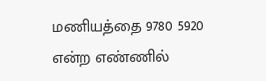மணியத்தை 9780 5920 என்ற எண்ணில்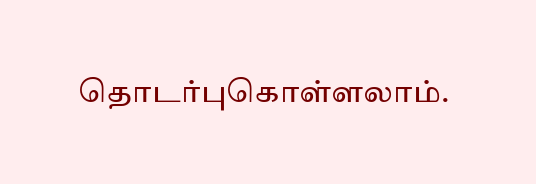தொடர்புகொள்ளலாம்.